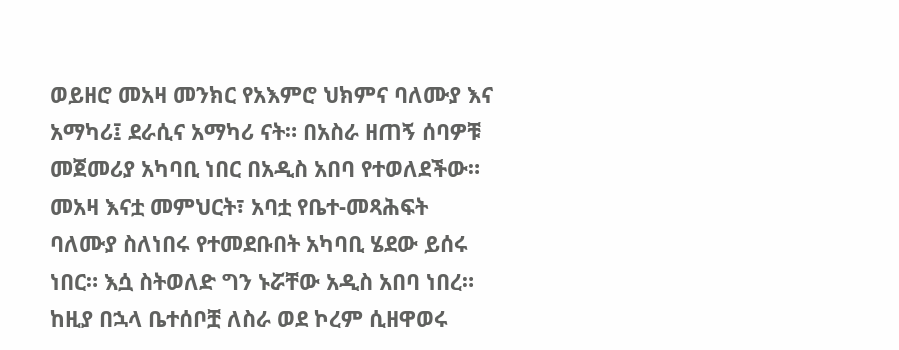ወይዘሮ መአዛ መንክር የአእምሮ ህክምና ባለሙያ እና አማካሪ፤ ደራሲና አማካሪ ናት። በአስራ ዘጠኝ ሰባዎቹ መጀመሪያ አካባቢ ነበር በአዲስ አበባ የተወለደችው። መአዛ እናቷ መምህርት፣ አባቷ የቤተ-መጻሕፍት ባለሙያ ስለነበሩ የተመደቡበት አካባቢ ሄደው ይሰሩ ነበር። እሷ ስትወለድ ግን ኑሯቸው አዲስ አበባ ነበረ። ከዚያ በኋላ ቤተሰቦቿ ለስራ ወደ ኮረም ሲዘዋወሩ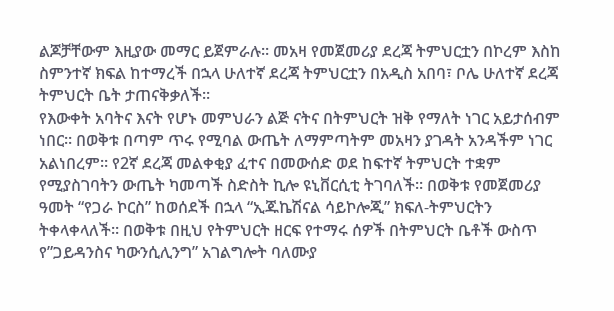ልጆቻቸውም እዚያው መማር ይጀምራሉ። መአዛ የመጀመሪያ ደረጃ ትምህርቷን በኮረም እስከ ስምንተኛ ክፍል ከተማረች በኋላ ሁለተኛ ደረጃ ትምህርቷን በአዲስ አበባ፣ ቦሌ ሁለተኛ ደረጃ ትምህርት ቤት ታጠናቅቃለች።
የእውቀት አባትና እናት የሆኑ መምህራን ልጅ ናትና በትምህርት ዝቅ የማለት ነገር አይታሰብም ነበር። በወቅቱ በጣም ጥሩ የሚባል ውጤት ለማምጣትም መአዛን ያገዳት አንዳችም ነገር አልነበረም። የ2ኛ ደረጃ መልቀቂያ ፈተና በመውሰድ ወደ ከፍተኛ ትምህርት ተቋም የሚያስገባትን ውጤት ካመጣች ስድስት ኪሎ ዩኒቨርሲቲ ትገባለች። በወቅቱ የመጀመሪያ ዓመት “የጋራ ኮርስ” ከወሰደች በኋላ “ኢጁኬሽናል ሳይኮሎጂ” ክፍለ-ትምህርትን ትቀላቀላለች። በወቅቱ በዚህ የትምህርት ዘርፍ የተማሩ ሰዎች በትምህርት ቤቶች ውስጥ የ”ጋይዳንስና ካውንሲሊንግ” አገልግሎት ባለሙያ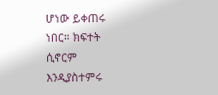ሆነው ይቀጠሩ ነበር። ክፍተት ሲኖርም እንዲያስተምሩ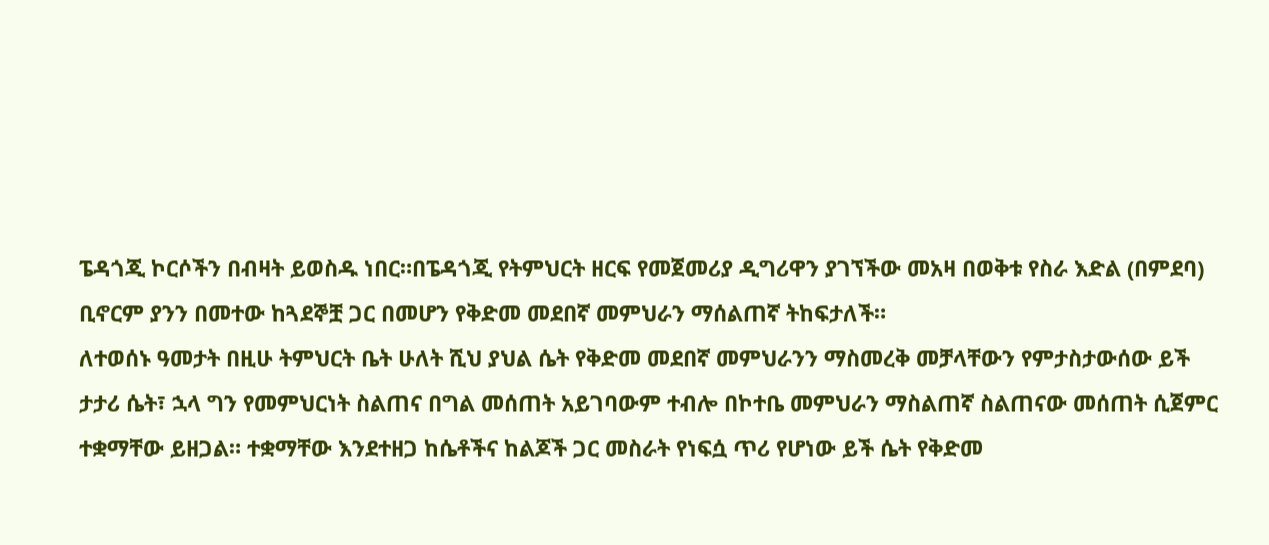ፔዳጎጂ ኮርሶችን በብዛት ይወስዱ ነበር።በፔዳጎጂ የትምህርት ዘርፍ የመጀመሪያ ዲግሪዋን ያገኘችው መአዛ በወቅቱ የስራ እድል (በምደባ) ቢኖርም ያንን በመተው ከጓደኞቿ ጋር በመሆን የቅድመ መደበኛ መምህራን ማሰልጠኛ ትከፍታለች።
ለተወሰኑ ዓመታት በዚሁ ትምህርት ቤት ሁለት ሺህ ያህል ሴት የቅድመ መደበኛ መምህራንን ማስመረቅ መቻላቸውን የምታስታውሰው ይች ታታሪ ሴት፣ ኋላ ግን የመምህርነት ስልጠና በግል መሰጠት አይገባውም ተብሎ በኮተቤ መምህራን ማስልጠኛ ስልጠናው መሰጠት ሲጀምር ተቋማቸው ይዘጋል። ተቋማቸው እንደተዘጋ ከሴቶችና ከልጆች ጋር መስራት የነፍሷ ጥሪ የሆነው ይች ሴት የቅድመ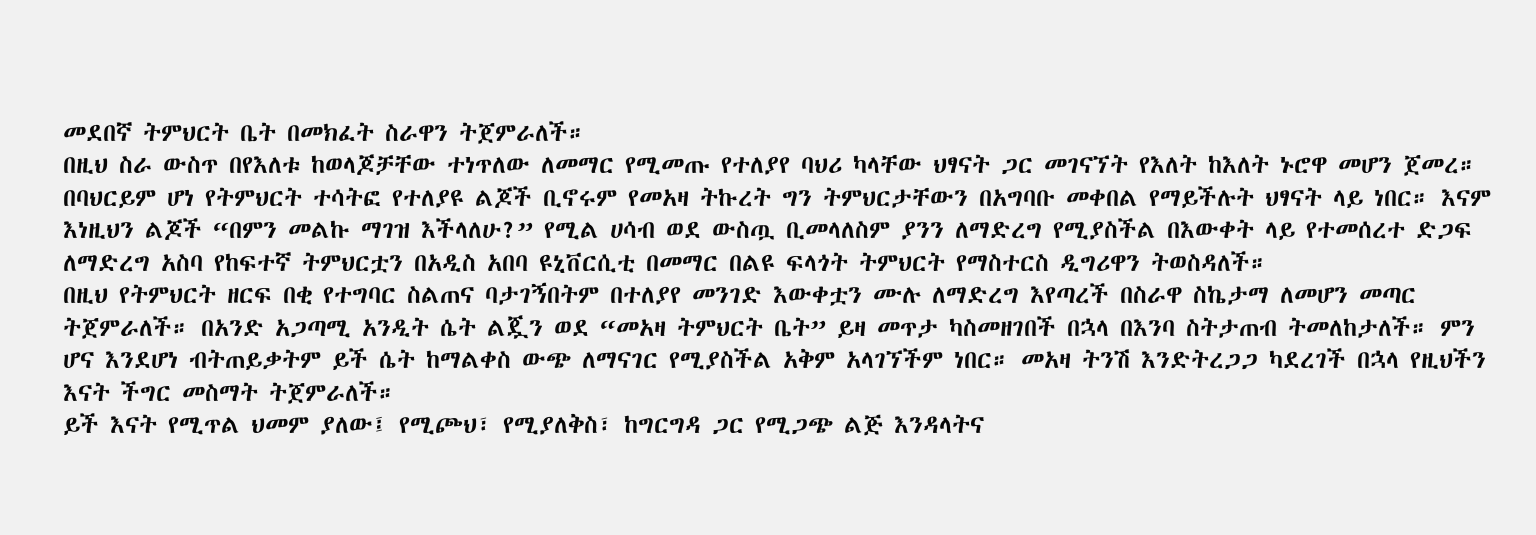መደበኛ ትምህርት ቤት በመክፈት ስራዋን ትጀምራለች።
በዚህ ስራ ውስጥ በየእለቱ ከወላጆቻቸው ተነጥለው ለመማር የሚመጡ የተለያየ ባህሪ ካላቸው ህፃናት ጋር መገናኘት የእለት ከእለት ኑሮዋ መሆን ጀመረ። በባህርይም ሆነ የትምህርት ተሳትፎ የተለያዩ ልጆች ቢኖሩም የመአዛ ትኩረት ግን ትምህርታቸውን በአግባቡ መቀበል የማይችሉት ህፃናት ላይ ነበር። እናም እነዚህን ልጆች “በምን መልኩ ማገዝ እችላለሁ?” የሚል ሀሳብ ወደ ውስጧ ቢመላለስም ያንን ለማድረግ የሚያስችል በእውቀት ላይ የተመሰረተ ድጋፍ ለማድረግ አስባ የከፍተኛ ትምህርቷን በአዲስ አበባ ዩኒቨርሲቲ በመማር በልዩ ፍላጎት ትምህርት የማስተርስ ዲግሪዋን ትወስዳለች።
በዚህ የትምህርት ዘርፍ በቂ የተግባር ስልጠና ባታገኝበትም በተለያየ መንገድ እውቀቷን ሙሉ ለማድረግ እየጣረች በስራዋ ስኬታማ ለመሆን መጣር ትጀምራለች። በአንድ አጋጣሚ አንዲት ሴት ልጇን ወደ “መአዛ ትምህርት ቤት” ይዛ መጥታ ካስመዘገበች በኋላ በእንባ ስትታጠብ ትመለከታለች። ምን ሆና እንደሆነ ብትጠይቃትም ይች ሴት ከማልቀስ ውጭ ለማናገር የሚያስችል አቅም አላገኘችም ነበር። መአዛ ትንሽ እንድትረጋጋ ካደረገች በኋላ የዚህችን እናት ችግር መስማት ትጀምራለች።
ይች እናት የሚጥል ህመም ያለው፤ የሚጮህ፣ የሚያለቅስ፣ ከግርግዳ ጋር የሚጋጭ ልጅ እንዳላትና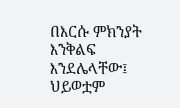በእርሱ ምክንያት እንቅልፍ እንደሌላቸው፤ ህይወቷም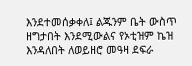እንደተመሰቃቀለ፤ ልጁንም ቤት ውስጥ ዘግታበት እንደሚውልና የኦቲዝም ኬዝ እንዳለበት ለወይዘሮ መዓዛ ደፍራ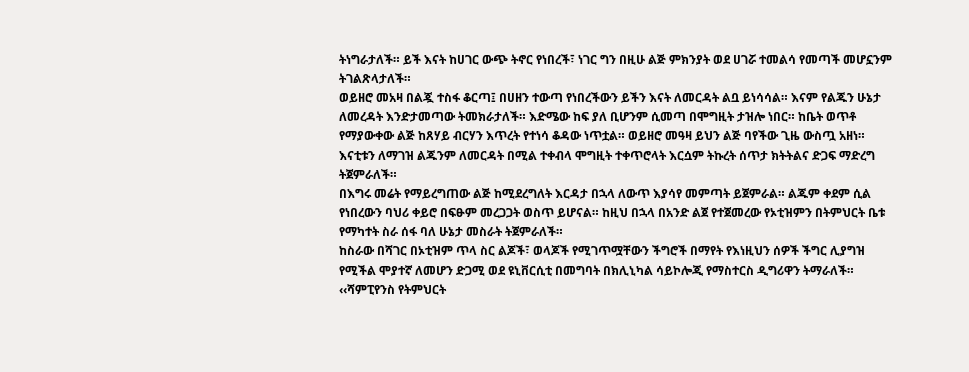ትነግራታለች። ይች እናት ከሀገር ውጭ ትኖር የነበረች፣ ነገር ግን በዚሁ ልጅ ምክንያት ወደ ሀገሯ ተመልሳ የመጣች መሆኗንም ትገልጽላታለች።
ወይዘሮ መአዛ በልጇ ተስፋ ቆርጣ፤ በሀዘን ተውጣ የነበረችውን ይችን እናት ለመርዳት ልቧ ይነሳሳል። እናም የልጁን ሁኔታ ለመረዳት እንድታመጣው ትመክራታለች። እድሜው ከፍ ያለ ቢሆንም ሲመጣ በሞግዚት ታዝሎ ነበር። ከቤት ወጥቶ የማያውቀው ልጅ ከጸሃይ ብርሃን እጥረት የተነሳ ቆዳው ነጥቷል። ወይዘሮ መዓዛ ይህን ልጅ ባየችው ጊዜ ውስጧ አዘነ። እናቲቱን ለማገዝ ልጁንም ለመርዳት በሚል ተቀብላ ሞግዚት ተቀጥሮላት እርሷም ትኩረት ሰጥታ ክትትልና ድጋፍ ማድረግ ትጀምራለች።
በእግሩ መሬት የማይረግጠው ልጅ ከሚደረግለት እርዳታ በኋላ ለውጥ እያሳየ መምጣት ይጀምራል። ልጁም ቀደም ሲል የነበረውን ባህሪ ቀይሮ በፍፁም መረጋጋት ወስጥ ይሆናል። ከዚህ በኋላ በአንድ ልጀ የተጀመረው የኦቲዝምን በትምህርት ቤቱ የማካተት ስራ ሰፋ ባለ ሁኔታ መስራት ትጀምራለች።
ከስራው በሻገር በኦቲዝም ጥላ ስር ልጆች፣ ወላጆች የሚገጥሟቸውን ችግሮች በማየት የእነዚህን ሰዎች ችግር ሊያግዝ የሚችል ሞያተኛ ለመሆን ድጋሚ ወደ ዩኒቨርሲቲ በመግባት በክሊኒካል ሳይኮሎጂ የማስተርስ ዲግሪዋን ትማራለች።
‹‹ሻምፒየንስ የትምህርት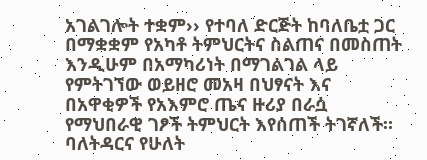አገልገሎት ተቋም›› የተባለ ድርጅት ከባለቤቷ ጋር በማቋቋም የአካቶ ትምህርትና ስልጠና በመስጠት እንዲሁም በአማካሪነት በማገልገል ላይ የምትገኘው ወይዘሮ መአዛ በህፃናት እና በአዋቂዎች የአእምሮ ጤና ዙሪያ በራሷ የማህበራዊ ገፆች ትምህርት እየሰጠች ትገኛለች።
ባለትዳርና የሁለት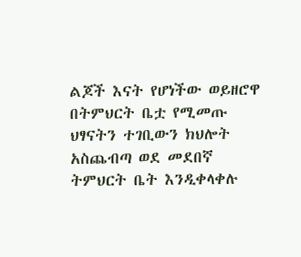ልጆች እናት የሆነችው ወይዘሮዋ በትምህርት ቤቷ የሚመጡ ህፃናትን ተገቢውን ክህሎት አስጨብጣ ወደ መደበኛ ትምህርት ቤት እንዲቀላቀሉ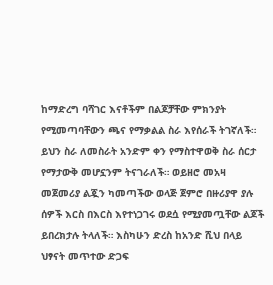ከማድረግ ባሻገር እናቶችም በልጆቻቸው ምክንያት የሚመጣባቸውን ጫና የማቃልል ስራ እየሰራች ትገኛለች።
ይህን ስራ ለመስራት አንድም ቀን የማስተዋወቅ ስራ ሰርታ የማታውቅ መሆኗንም ትናገራለች። ወይዘሮ መአዛ መጀመሪያ ልጇን ካመጣችው ወላጅ ጀምሮ በዙሪያዋ ያሉ ሰዎች እርስ በእርስ እየተነጋገሩ ወደሷ የሚያመጧቸው ልጆች ይበረክታሉ ትላለች። እስካሁን ድረስ ከአንድ ሺህ በላይ ህፃናት መጥተው ድጋፍ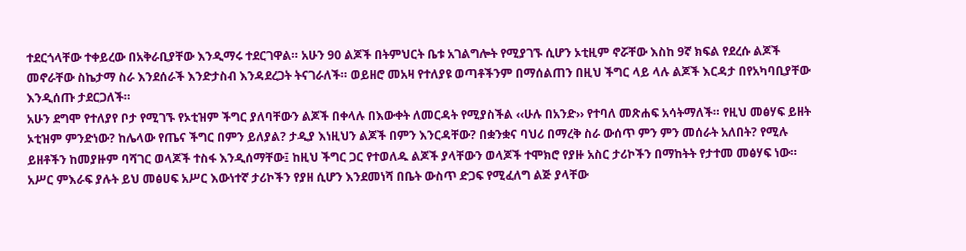ተደርጎላቸው ተቀይረው በአቅራቢያቸው እንዲማሩ ተደርገዋል። አሁን 90 ልጆች በትምህርት ቤቱ አገልግሎት የሚያገኙ ሲሆን ኦቲዚም ኖሯቸው እስከ 9ኛ ክፍል የደረሱ ልጆች መኖራቸው ስኬታማ ስራ እንደሰራች እንድታስብ እንዳደረጋት ትናገራለች። ወይዘሮ መአዛ የተለያዩ ወጣቶችንም በማሰልጠን በዚህ ችግር ላይ ላሉ ልጆች እርዳታ በየአካባቢያቸው እንዲሰጡ ታደርጋለች።
አሁን ደግሞ የተለያየ ቦታ የሚገኙ የኦቲዝም ችግር ያለባቸውን ልጆች በቀላሉ በእውቀት ለመርዳት የሚያስችል ‹‹ሁሉ በአንድ›› የተባለ መጽሐፍ አሳትማለች። የዚህ መፅሃፍ ይዘት ኦቲዝም ምንድነው? ከሌላው የጤና ችግር በምን ይለያል? ታዲያ እነዚህን ልጆች በምን እንርዳቸው? በቋንቋና ባህሪ በማረቅ ስራ ውሰጥ ምን ምን መሰራት አለበት? የሚሉ ይዘቶችን ከመያዙም ባሻገር ወላጆች ተስፋ እንዲሰማቸው፤ ከዚህ ችግር ጋር የተወለዱ ልጆች ያላቸውን ወላጆች ተሞክሮ የያዙ አስር ታሪኮችን በማከትት የታተመ መፅሃፍ ነው።
አሥር ምእራፍ ያሉት ይህ መፅሀፍ አሥር እውነተኛ ታሪኮችን የያዘ ሲሆን እንደመነሻ በቤት ውስጥ ድጋፍ የሚፈለግ ልጅ ያላቸው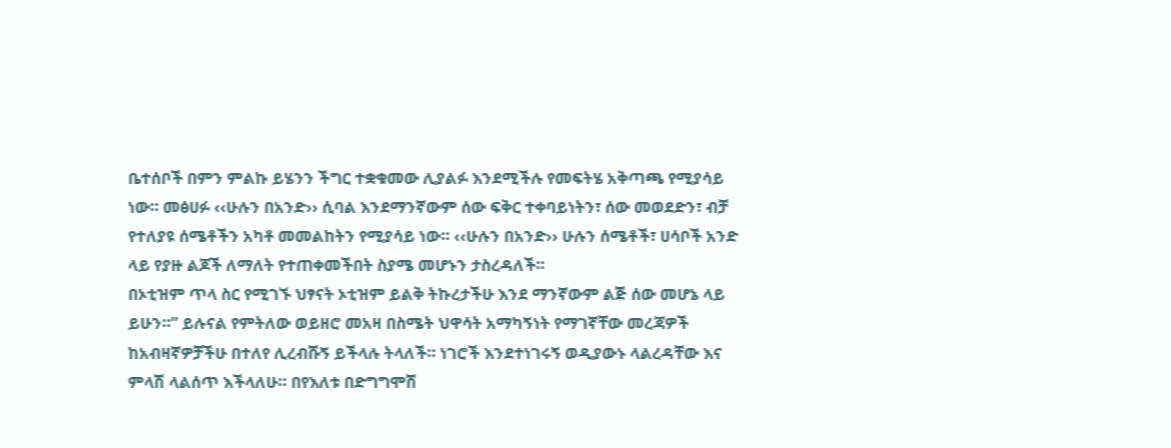ቤተሰቦች በምን ምልኩ ይሄንን ችግር ተቋቁመው ሊያልፉ እንደሚችሉ የመፍትሄ አቅጣጫ የሚያሳይ ነው። መፅሀፉ ‹‹ሁሉን በአንድ›› ሲባል እንደማንኛውም ሰው ፍቅር ተቀባይነትን፣ ሰው መወደድን፣ ብቻ የተለያዩ ሰሜቶችን አካቶ መመልከትን የሚያሳይ ነው። ‹‹ሁሉን በአንድ›› ሁሉን ሰሜቶች፣ ሀሳቦች አንድ ላይ የያዙ ልጆች ለማለት የተጠቀመችበት ስያሜ መሆኑን ታስረዳለች።
በኦቲዝም ጥላ ስር የሚገኙ ህፃናት ኦቲዝም ይልቅ ትኩረታችሁ እንደ ማንኛውም ልጅ ሰው መሆኔ ላይ ይሁን።” ይሉናል የምትለው ወይዘሮ መአዛ በስሜት ህዋሳት አማካኝነት የማገኛቸው መረጃዎች ከአብዛኛዎቻችሁ በተለየ ሊረብሹኝ ይችላሉ ትላለች። ነገሮች እንደተነገሩኝ ወዲያውኑ ላልረዳቸው እና ምላሽ ላልሰጥ እችላለሁ። በየእለቱ በድግግሞሽ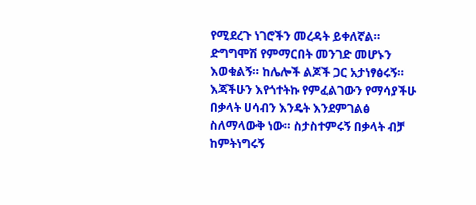የሚደረጉ ነገሮችን መረዳት ይቀለኛል። ድግግሞሽ የምማርበት መንገድ መሆኑን እወቁልኝ። ከሌሎች ልጆች ጋር አታነፃፅሩኝ። እጃችሁን እየጎተትኩ የምፈልገውን የማሳያችሁ በቃላት ሀሳብን እንዴት እንደምገልፅ ስለማላውቅ ነው። ስታስተምሩኝ በቃላት ብቻ ከምትነግሩኝ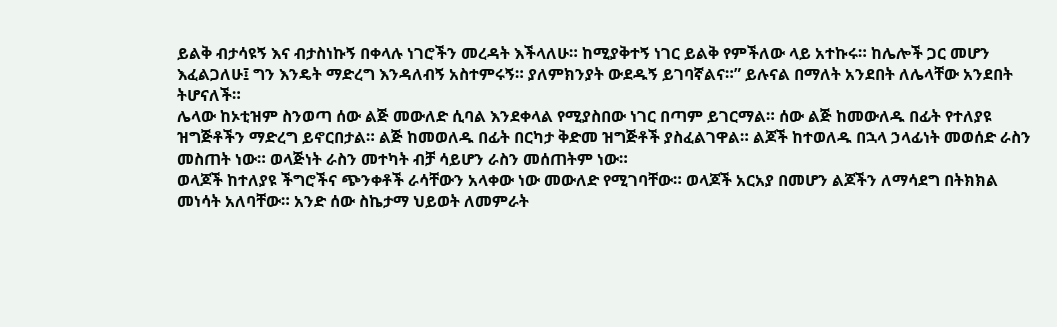ይልቅ ብታሳዩኝ እና ብታስነኩኝ በቀላሉ ነገሮችን መረዳት እችላለሁ። ከሚያቅተኝ ነገር ይልቅ የምችለው ላይ አተኩሩ። ከሌሎች ጋር መሆን እፈልጋለሁ፤ ግን እንዴት ማድረግ እንዳለብኝ አስተምሩኝ። ያለምክንያት ውደዱኝ ይገባኛልና።” ይሉናል በማለት አንደበት ለሌላቸው አንደበት ትሆናለች።
ሌላው ከኦቲዝም ስንወጣ ሰው ልጅ መውለድ ሲባል እንደቀላል የሚያስበው ነገር በጣም ይገርማል። ሰው ልጅ ከመውለዱ በፊት የተለያዩ ዝግጅቶችን ማድረግ ይኖርበታል። ልጅ ከመወለዱ በፊት በርካታ ቅድመ ዝግጅቶች ያስፈልገዋል። ልጆች ከተወለዱ በኋላ ኃላፊነት መወሰድ ራስን መስጠት ነው። ወላጅነት ራስን መተካት ብቻ ሳይሆን ራስን መሰጠትም ነው።
ወላጆች ከተለያዩ ችግሮችና ጭንቀቶች ራሳቸውን አላቀው ነው መውለድ የሚገባቸው። ወላጆች አርአያ በመሆን ልጆችን ለማሳደግ በትክክል መነሳት አለባቸው። አንድ ሰው ስኬታማ ህይወት ለመምራት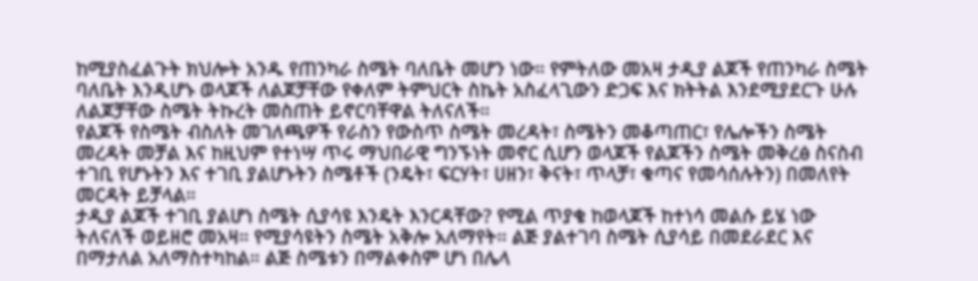ከሚያስፈልጉት ክህሎት አንዱ የጠንካራ ስሜት ባለቤት መሆን ነው። የምትለው መአዛ ታዲያ ልጆች የጠንካራ ስሜት ባለቤት እንዲሆኑ ወላጆች ለልጆቻቸው የቀለም ትምህርት ስኬት አስፈላጊውን ድጋፍ እና ክትትል እንደሚያደርጉ ሁሉ ለልጆቻቸው ስሜት ትኩረት መስጠት ይኖርባቸዋል ትለናለች።
የልጆች የስሜት ብስለት መገለጫዎች የራስን የውስጥ ስሜት መረዳት፣ ስሜትን መቆጣጠር፣ የሌሎችን ስሜት መረዳት መቻል እና ከዚህም የተነሣ ጥሩ ማህበራዊ ግንኙነት መኖር ሲሆን ወላጆች የልጆችን ስሜት መቅረፅ ስናስብ ተገቢ የሆኑትን እና ተገቢ ያልሆኑትን ስሜቶች (ንዴት፣ ፍርሃት፣ ሀዘን፣ ቅናት፣ ጥላቻ፣ ቁጣና የመሳሰሉትን) በመለየት መርዳት ይቻላል።
ታዲያ ልጆች ተገቢ ያልሆነ ስሜት ሲያሳዩ እንዴት እንርዳቸው? የሚል ጥያቄ ከወላጆች ከተነሳ መልሱ ይሄ ነው ትለናለች ወይዘሮ መአዛ። የሚያሳዩትን ስሜት አቅሎ አለማየት። ልጅ ያልተገባ ስሜት ሲያሳይ በመደራደር እና በማታለል አለማስተካከል። ልጅ ስሜቱን በማልቀስም ሆነ በሌላ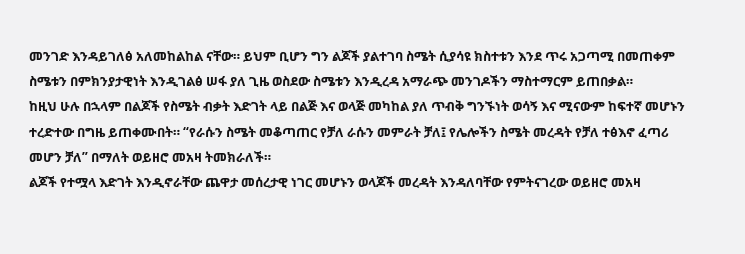መንገድ እንዳይገለፅ አለመከልከል ናቸው። ይህም ቢሆን ግን ልጆች ያልተገባ ስሜት ሲያሳዩ ክስተቱን እንደ ጥሩ አጋጣሚ በመጠቀም ስሜቱን በምክንያታዊነት እንዲገልፅ ሠፋ ያለ ጊዜ ወስደው ስሜቱን እንዲረዳ አማራጭ መንገዶችን ማስተማርም ይጠበቃል።
ከዚህ ሁሉ በኋላም በልጆች የስሜት ብቃት እድገት ላይ በልጅ እና ወላጅ መካከል ያለ ጥብቅ ግንኙነት ወሳኝ እና ሚናውም ከፍተኛ መሆኑን ተረድተው በግዜ ይጠቀሙበት። “የራሱን ስሜት መቆጣጠር የቻለ ራሱን መምራት ቻለ፤ የሌሎችን ስሜት መረዳት የቻለ ተፅእኖ ፈጣሪ መሆን ቻለ” በማለት ወይዘሮ መአዛ ትመክራለች።
ልጆች የተሟላ እድገት እንዲኖራቸው ጨዋታ መሰረታዊ ነገር መሆኑን ወላጆች መረዳት እንዳለባቸው የምትናገረው ወይዘሮ መአዛ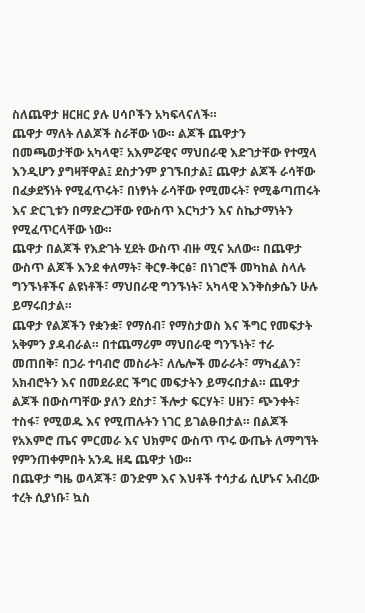ስለጨዋታ ዘርዘር ያሉ ሀሳቦችን አካፍላናለች።
ጨዋታ ማለት ለልጆች ስራቸው ነው። ልጆች ጨዋታን በመጫወታቸው አካላዊ፣ አእምሯዊና ማህበራዊ እድገታቸው የተሟላ እንዲሆን ያግዛቸዋል፤ ደስታንም ያገኙበታል፤ ጨዋታ ልጆች ራሳቸው በፈቃደኝነት የሚፈጥሩት፣ በነፃነት ራሳቸው የሚመሩት፣ የሚቆጣጠሩት እና ድርጊቱን በማድረጋቸው የውስጥ እርካታን እና ስኬታማነትን የሚፈጥርላቸው ነው።
ጨዋታ በልጆች የእድገት ሂደት ውስጥ ብዙ ሚና አለው። በጨዋታ ውስጥ ልጆች እንደ ቀለማት፣ ቅርፃ-ቅርፅ፣ በነገሮች መካከል ስላሉ ግንኙነቶችና ልዩነቶች፣ ማህበራዊ ግንኙነት፣ አካላዊ እንቅስቃሴን ሁሉ ይማሩበታል።
ጨዋታ የልጆችን የቋንቋ፣ የማሰብ፣ የማስታወስ እና ችግር የመፍታት አቅምን ያዳብራል። በተጨማሪም ማህበራዊ ግንኙነት፣ ተራ መጠበቅ፣ በጋራ ተባብሮ መስራት፣ ለሌሎች መራራት፣ ማካፈልን፣ አክብሮትን እና በመደራደር ችግር መፍታትን ይማሩበታል። ጨዋታ ልጆች በውስጣቸው ያለን ደስታ፣ ችሎታ ፍርሃት፣ ሀዘን፣ ጭንቀት፣ ተስፋ፣ የሚወዱ እና የሚጠሉትን ነገር ይገልፁበታል። በልጆች የአእምሮ ጤና ምርመራ እና ህክምና ውስጥ ጥሩ ውጤት ለማግኘት የምንጠቀምበት አንዱ ዘዴ ጨዋታ ነው።
በጨዋታ ግዜ ወላጆች፣ ወንድም እና እህቶች ተሳታፊ ሲሆኑና አብረው ተረት ሲያነቡ፣ ኳስ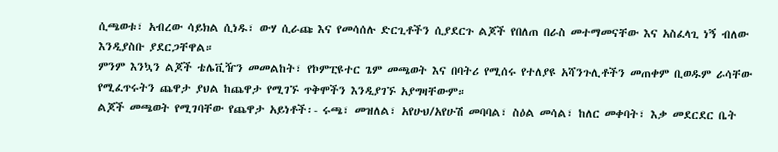ሲጫወቱ፣ አብረው ሳይክል ሲነዱ፣ ውሃ ሲራጩ እና የመሳሰሉ ድርጊቶችን ሲያደርጉ ልጆች የበለጠ በራስ መተማመናቸው እና አስፈላጊ ነኝ ብለው እንዲያስቡ ያደርጋቸዋል።
ምንም እንኳን ልጆች ቴሌቪዥን መመልከት፣ የኮምፒዩተር ጌም መጫወት እና በባትሪ የሚሰሩ የተለያዩ አሻንጉሊቶችን መጠቀም ቢወዱም ራሳቸው የሚፈጥሩትን ጨዋታ ያህል ከጨዋታ የሚገኙ ጥቅሞችን እንዲያገኙ አያግዛቸውም።
ልጆች መጫወት የሚገባቸው የጨዋታ አይነቶች፡- ሩጫ፣ መዝለል፣ አየሁህ/አየሁሽ መባባል፣ ስዕል መሳል፣ ከለር መቀባት፣ እቃ መደርደር ቤት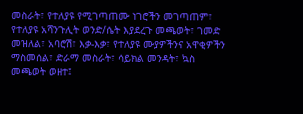መስራት፣ የተለያዩ የሚገጣጠሙ ነገሮችን መገጣጠም፣ የተለያዩ አሻንጉሊት ወንድ/ሴት እያደረጉ መጫወት፣ ገመድ መዝለል፣ አባሮሽ፣ እቃ-እቃ፣ የተለያዩ ሙያዎችንና አዋቂዎችን ማስመሰል፣ ድራማ መስራት፣ ሳይክል መንዳት፣ ኳስ መጫወት ወዘተ፤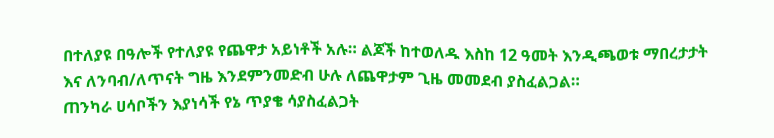በተለያዩ በዓሎች የተለያዩ የጨዋታ አይነቶች አሉ። ልጆች ከተወለዱ እስከ 12 ዓመት እንዲጫወቱ ማበረታታት እና ለንባብ/ለጥናት ግዜ እንደምንመድብ ሁሉ ለጨዋታም ጊዜ መመደብ ያስፈልጋል።
ጠንካራ ሀሳቦችን እያነሳች የኔ ጥያቄ ሳያስፈልጋት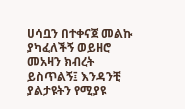ሀሳቧን በተቀናጀ መልኩ ያካፈለችኝ ወይዘሮ መአዛን ክብረት ይስጥልኝ፤ እንዳንቺ ያልታዩትን የሚያዩ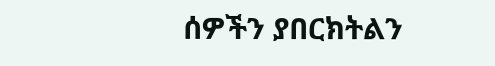ሰዎችን ያበርክትልን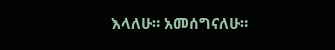እላለሁ። አመሰግናለሁ።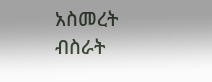አስመረት ብስራት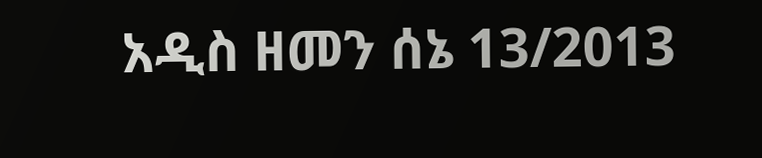አዲስ ዘመን ሰኔ 13/2013